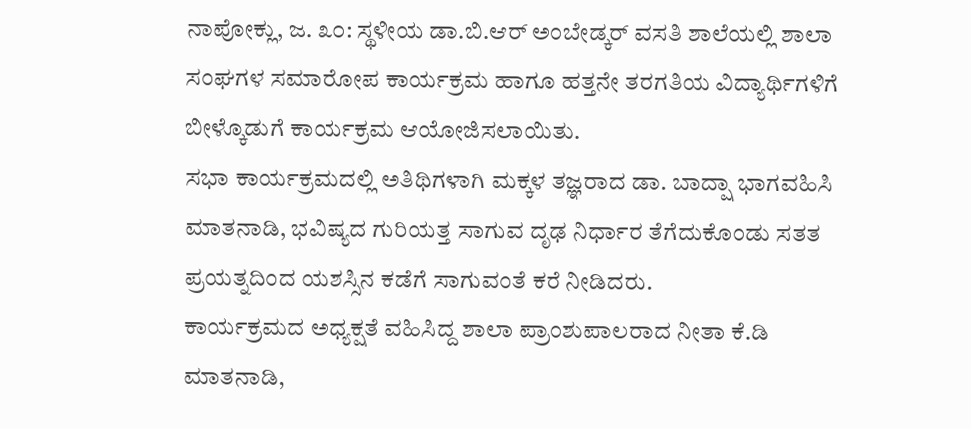ನಾಪೋಕ್ಲು, ಜ. ೩೦: ಸ್ಥಳೀಯ ಡಾ.ಬಿ.ಆರ್ ಅಂಬೇಡ್ಕರ್ ವಸತಿ ಶಾಲೆಯಲ್ಲಿ ಶಾಲಾ ಸಂಘಗಳ ಸಮಾರೋಪ ಕಾರ್ಯಕ್ರಮ ಹಾಗೂ ಹತ್ತನೇ ತರಗತಿಯ ವಿದ್ಯಾರ್ಥಿಗಳಿಗೆ ಬೀಳ್ಕೊಡುಗೆ ಕಾರ್ಯಕ್ರಮ ಆಯೋಜಿಸಲಾಯಿತು.
ಸಭಾ ಕಾರ್ಯಕ್ರಮದಲ್ಲಿ ಅತಿಥಿಗಳಾಗಿ ಮಕ್ಕಳ ತಜ್ಞರಾದ ಡಾ. ಬಾದ್ಷಾ ಭಾಗವಹಿಸಿ ಮಾತನಾಡಿ, ಭವಿಷ್ಯದ ಗುರಿಯತ್ತ ಸಾಗುವ ದೃಢ ನಿರ್ಧಾರ ತೆಗೆದುಕೊಂಡು ಸತತ ಪ್ರಯತ್ನದಿಂದ ಯಶಸ್ಸಿನ ಕಡೆಗೆ ಸಾಗುವಂತೆ ಕರೆ ನೀಡಿದರು.
ಕಾರ್ಯಕ್ರಮದ ಅಧ್ಯಕ್ಷತೆ ವಹಿಸಿದ್ದ ಶಾಲಾ ಪ್ರಾಂಶುಪಾಲರಾದ ನೀತಾ ಕೆ.ಡಿ ಮಾತನಾಡಿ,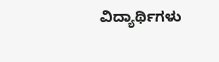ವಿದ್ಯಾರ್ಥಿಗಳು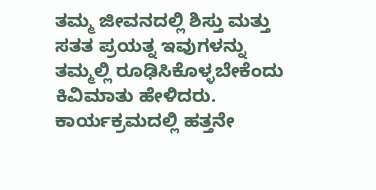ತಮ್ಮ ಜೀವನದಲ್ಲಿ ಶಿಸ್ತು ಮತ್ತು ಸತತ ಪ್ರಯತ್ನ ಇವುಗಳನ್ನು ತಮ್ಮಲ್ಲಿ ರೂಢಿಸಿಕೊಳ್ಳಬೇಕೆಂದು ಕಿವಿಮಾತು ಹೇಳಿದರು. ಕಾರ್ಯಕ್ರಮದಲ್ಲಿ ಹತ್ತನೇ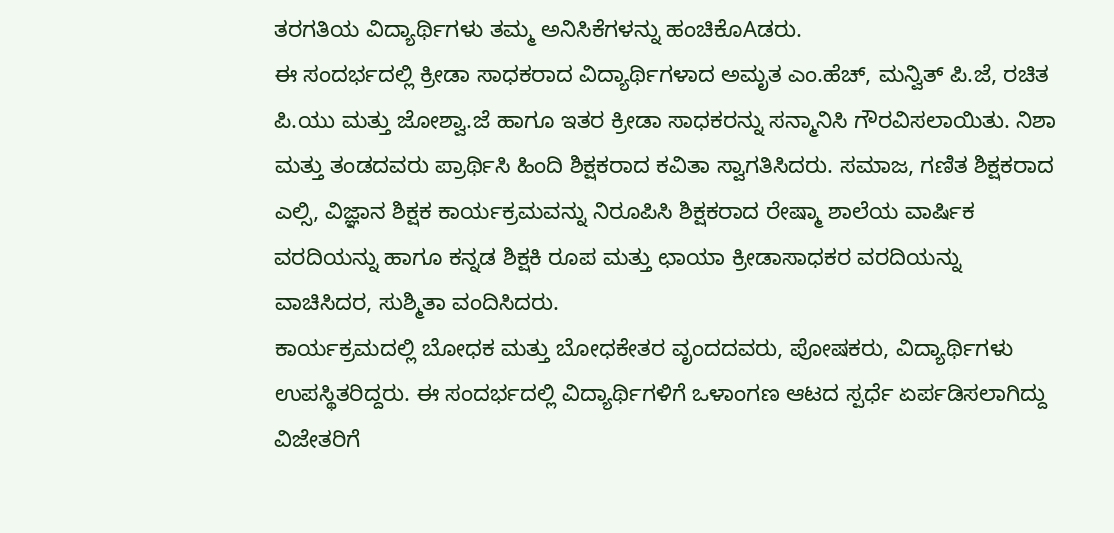ತರಗತಿಯ ವಿದ್ಯಾರ್ಥಿಗಳು ತಮ್ಮ ಅನಿಸಿಕೆಗಳನ್ನು ಹಂಚಿಕೊAಡರು.
ಈ ಸಂದರ್ಭದಲ್ಲಿ ಕ್ರೀಡಾ ಸಾಧಕರಾದ ವಿದ್ಯಾರ್ಥಿಗಳಾದ ಅಮೃತ ಎಂ.ಹೆಚ್, ಮನ್ವಿತ್ ಪಿ.ಜೆ, ರಚಿತ ಪಿ.ಯು ಮತ್ತು ಜೋಶ್ವಾ.ಜೆ ಹಾಗೂ ಇತರ ಕ್ರೀಡಾ ಸಾಧಕರನ್ನು ಸನ್ಮಾನಿಸಿ ಗೌರವಿಸಲಾಯಿತು. ನಿಶಾ ಮತ್ತು ತಂಡದವರು ಪ್ರಾರ್ಥಿಸಿ ಹಿಂದಿ ಶಿಕ್ಷಕರಾದ ಕವಿತಾ ಸ್ವಾಗತಿಸಿದರು. ಸಮಾಜ, ಗಣಿತ ಶಿಕ್ಷಕರಾದ ಎಲ್ಸಿ, ವಿಜ್ಞಾನ ಶಿಕ್ಷಕ ಕಾರ್ಯಕ್ರಮವನ್ನು ನಿರೂಪಿಸಿ ಶಿಕ್ಷಕರಾದ ರೇಷ್ಮಾ ಶಾಲೆಯ ವಾರ್ಷಿಕ ವರದಿಯನ್ನು ಹಾಗೂ ಕನ್ನಡ ಶಿಕ್ಷಕಿ ರೂಪ ಮತ್ತು ಛಾಯಾ ಕ್ರೀಡಾಸಾಧಕರ ವರದಿಯನ್ನು ವಾಚಿಸಿದರ, ಸುಶ್ಮಿತಾ ವಂದಿಸಿದರು.
ಕಾರ್ಯಕ್ರಮದಲ್ಲಿ ಬೋಧಕ ಮತ್ತು ಬೋಧಕೇತರ ವೃಂದದವರು, ಪೋಷಕರು, ವಿದ್ಯಾರ್ಥಿಗಳು ಉಪಸ್ಥಿತರಿದ್ದರು. ಈ ಸಂದರ್ಭದಲ್ಲಿ ವಿದ್ಯಾರ್ಥಿಗಳಿಗೆ ಒಳಾಂಗಣ ಆಟದ ಸ್ಪರ್ಧೆ ಏರ್ಪಡಿಸಲಾಗಿದ್ದು ವಿಜೇತರಿಗೆ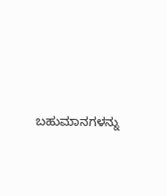ಬಹುಮಾನಗಳನ್ನು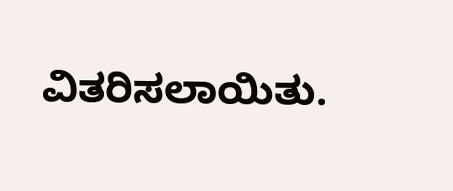ವಿತರಿಸಲಾಯಿತು.